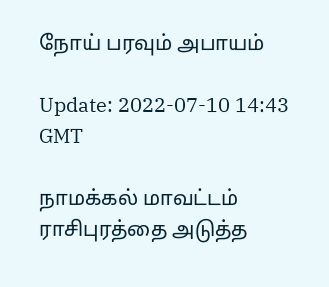நோய் பரவும் அபாயம்

Update: 2022-07-10 14:43 GMT

நாமக்கல் மாவட்டம் ராசிபுரத்தை அடுத்த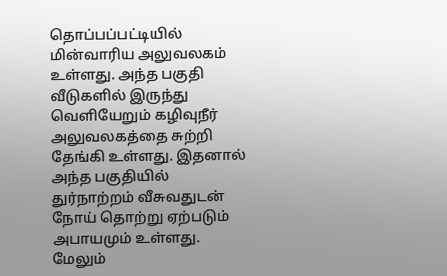தொப்பப்பட்டியில் மின்வாரிய அலுவலகம் உள்ளது. அந்த பகுதி வீடுகளில் இருந்து வெளியேறும் கழிவுநீர் அலுவலகத்தை சுற்றி தேங்கி உள்ளது. இதனால் அந்த பகுதியில் துர்நாற்றம் வீசுவதுடன் நோய் தொற்று ஏற்படும் அபாயமும் உள்ளது. மேலும்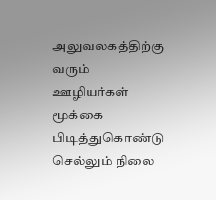அலுவலகத்திற்கு வரும் ஊழியர்கள் மூக்கை பிடித்துகொண்டு செல்லும் நிலை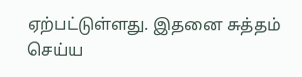ஏற்பட்டுள்ளது. இதனை சுத்தம் செய்ய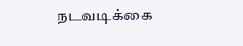நடவடிக்கை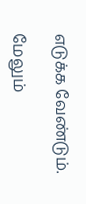எடுக்க வேண்டும்.

மேலும்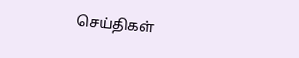செய்திகள்